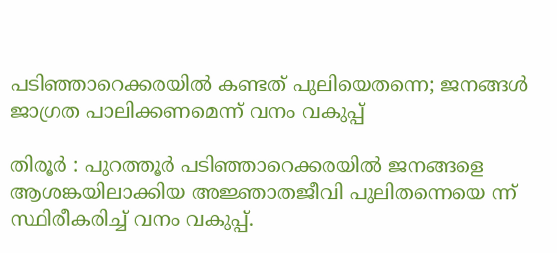പടിഞ്ഞാറെക്കരയില്‍ കണ്ടത് പുലിയെതന്നെ; ജനങ്ങള്‍ ജാഗ്രത പാലിക്കണമെന്ന് വനം വകുപ്പ്

തിരൂര്‍ : പുറത്തൂര്‍ പടിഞ്ഞാറെക്കരയില്‍ ജനങ്ങളെ ആശങ്കയിലാക്കിയ അജ്ഞാതജീവി പുലിതന്നെയെ ന്ന് സ്ഥിരീകരിച്ച് വനം വകുപ്പ്.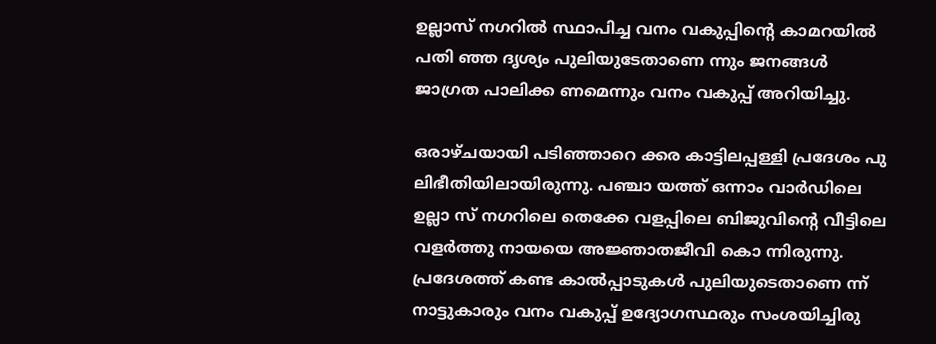ഉല്ലാസ് നഗറില്‍ സ്ഥാപിച്ച വനം വകുപ്പിന്റെ കാമറയില്‍ പതി ഞ്ഞ ദൃശ്യം പുലിയുടേതാണെ ന്നും ജനങ്ങള്‍ ജാഗ്രത പാലിക്ക ണമെന്നും വനം വകുപ്പ് അറിയിച്ചു.

ഒരാഴ്ചയായി പടിഞ്ഞാറെ ക്കര കാട്ടിലപ്പള്ളി പ്രദേശം പു ലിഭീതിയിലായിരുന്നു. പഞ്ചാ യത്ത് ഒന്നാം വാര്‍ഡിലെ ഉല്ലാ സ് നഗറിലെ തെക്കേ വളപ്പിലെ ബിജുവിന്റെ വീട്ടിലെ വളര്‍ത്തു നായയെ അജ്ഞാതജീവി കൊ ന്നിരുന്നു. പ്രദേശത്ത് കണ്ട കാല്‍പ്പാടുകള്‍ പുലിയുടെതാണെ ന്ന് നാട്ടുകാരും വനം വകുപ്പ് ഉദ്യോഗസ്ഥരും സംശയിച്ചിരു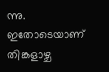ന്നു. ഇതോടെയാണ് തിങ്കളാഴ്ച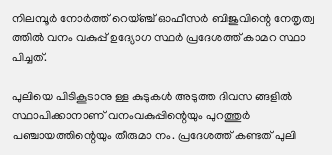നിലമ്പൂര്‍ നോര്‍ത്ത് റെയ്ഞ്ച് ഓഫീസര്‍ ബിജുവിന്റെ നേതൃത്വ ത്തില്‍ വനം വകുപ്പ് ഉദ്യോഗ സ്ഥര്‍ പ്രദേശത്ത് കാമറ സ്ഥാ പിച്ചത്.

പുലിയെ പിടികൂടാനു ള്ള കുടുകള്‍ അടുത്ത ദിവസ ങ്ങളില്‍ സ്ഥാപിക്കാനാണ് വനംവകുപ്പിന്റെയും പുറത്തുര്‍ പഞ്ചായത്തിന്റെയും തീരുമാ നം. പ്രദേശത്ത് കണ്ടത് പുലി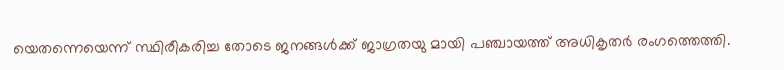യെതന്നെയെന്ന് സ്ഥിരീകരിച്ച തോടെ ജനങ്ങള്‍ക്ക് ജാഗ്രതയു മായി പഞ്ചായത്ത് അധികൃതര്‍ രംഗത്തെത്തി.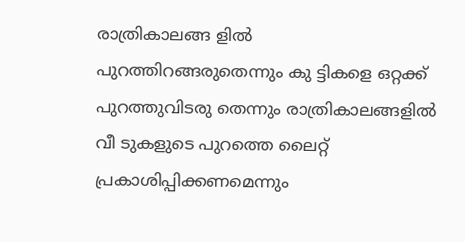രാത്രികാലങ്ങ ളില്‍ പുറത്തിറങ്ങരുതെന്നും കു ട്ടികളെ ഒറ്റക്ക് പുറത്തുവിടരു തെന്നും രാത്രികാലങ്ങളില്‍ വീ ടുകളുടെ പുറത്തെ ലൈറ്റ് പ്രകാശിപ്പിക്കണമെന്നും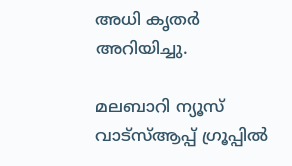അധി കൃതര്‍ അറിയിച്ചു.

മലബാറി ന്യൂസ് വാട്‌സ്ആപ്പ് ഗ്രൂപ്പില്‍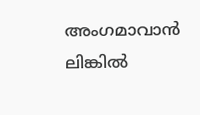അംഗമാവാന്‍ ലിങ്കില്‍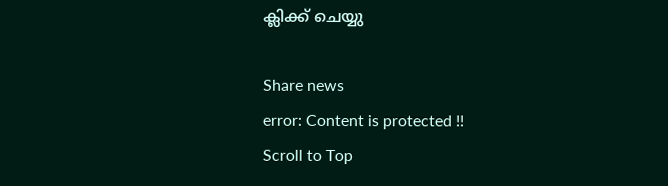ക്ലിക്ക് ചെയ്യു

Share news
error: Content is protected !!
Scroll to Top